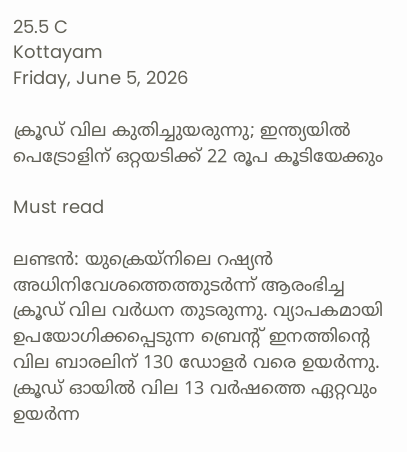25.5 C
Kottayam
Friday, June 5, 2026

ക്രൂഡ് വില കുതിച്ചുയരുന്നു; ഇന്ത്യയില്‍ പെട്രോളിന് ഒറ്റയടിക്ക് 22 രൂപ കൂടിയേക്കും

Must read

ലണ്ടന്‍: യുക്രെയ്‌നിലെ റഷ്യന്‍ അധിനിവേശത്തെത്തുടര്‍ന്ന് ആരംഭിച്ച ക്രൂഡ് വില വര്‍ധന തുടരുന്നു. വ്യാപകമായി ഉപയോഗിക്കപ്പെടുന്ന ബ്രെന്റ് ഇനത്തിന്റെ വില ബാരലിന് 130 ഡോളര്‍ വരെ ഉയര്‍ന്നു. ക്രൂഡ് ഓയില്‍ വില 13 വര്‍ഷത്തെ ഏറ്റവും ഉയര്‍ന്ന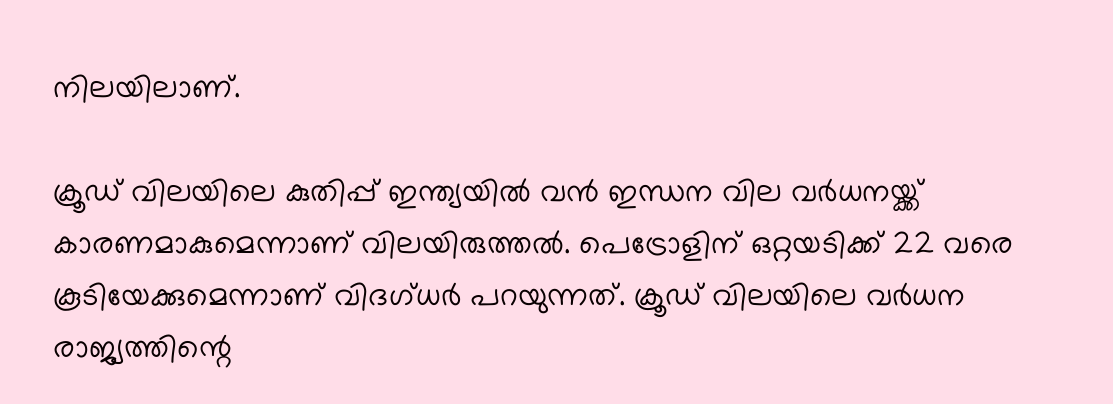നിലയിലാണ്.

ക്രൂഡ് വിലയിലെ കുതിപ്പ് ഇന്ത്യയില്‍ വന്‍ ഇന്ധന വില വര്‍ധനയ്ക്ക് കാരണമാകുമെന്നാണ് വിലയിരുത്തല്‍. പെട്രോളിന് ഒറ്റയടിക്ക് 22 വരെ കൂടിയേക്കുമെന്നാണ് വിദഗ്ധര്‍ പറയുന്നത്. ക്രൂഡ് വിലയിലെ വര്‍ധന രാജ്യത്തിന്റെ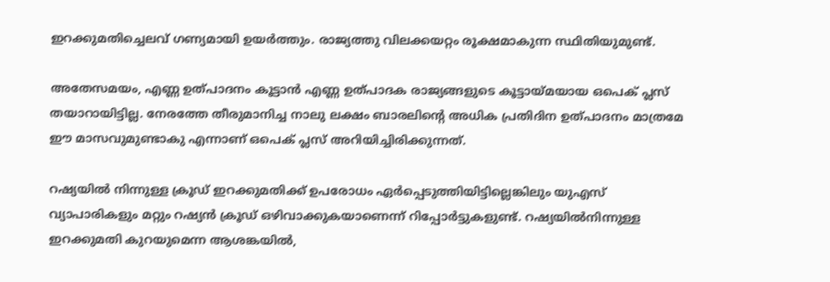ഇറക്കുമതിച്ചെലവ് ഗണ്യമായി ഉയര്‍ത്തും. രാജ്യത്തു വിലക്കയറ്റം രൂക്ഷമാകുന്ന സ്ഥിതിയുമുണ്ട്.

അതേസമയം, എണ്ണ ഉത്പാദനം കൂട്ടാന്‍ എണ്ണ ഉത്പാദക രാജ്യങ്ങളുടെ കൂട്ടായ്മയായ ഒപെക് പ്ലസ് തയാറായിട്ടില്ല. നേരത്തേ തീരുമാനിച്ച നാലു ലക്ഷം ബാരലിന്റെ അധിക പ്രതിദിന ഉത്പാദനം മാത്രമേ ഈ മാസവുമുണ്ടാകു എന്നാണ് ഒപെക് പ്ലസ് അറിയിച്ചിരിക്കുന്നത്.

റഷ്യയില്‍ നിന്നുള്ള ക്രൂഡ് ഇറക്കുമതിക്ക് ഉപരോധം ഏര്‍പ്പെടുത്തിയിട്ടില്ലെങ്കിലും യുഎസ് വ്യാപാരികളും മറ്റും റഷ്യന്‍ ക്രൂഡ് ഒഴിവാക്കുകയാണെന്ന് റിപ്പോര്‍ട്ടുകളുണ്ട്. റഷ്യയില്‍നിന്നുള്ള ഇറക്കുമതി കുറയുമെന്ന ആശങ്കയില്‍,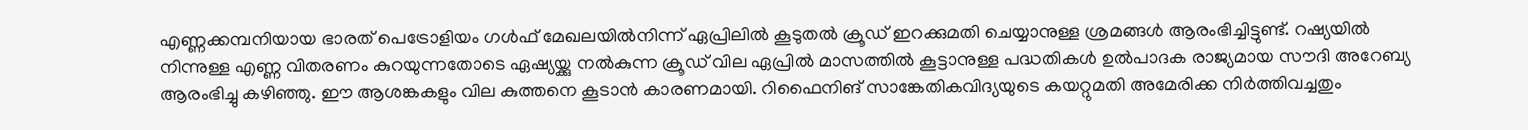എണ്ണക്കമ്പനിയായ ഭാരത് പെട്രോളിയം ഗള്‍ഫ് മേഖലയില്‍നിന്ന് ഏപ്രിലില്‍ കൂടുതല്‍ ക്രൂഡ് ഇറക്കുമതി ചെയ്യാനുള്ള ശ്രമങ്ങള്‍ ആരംഭിച്ചിട്ടുണ്ട്. റഷ്യയില്‍ നിന്നുള്ള എണ്ണ വിതരണം കുറയുന്നതോടെ ഏഷ്യയ്ക്കു നല്‍കുന്ന ക്രൂഡ് വില ഏപ്രില്‍ മാസത്തില്‍ കൂട്ടാനുള്ള പദ്ധതികള്‍ ഉല്‍പാദക രാജ്യമായ സൗദി അറേബ്യ ആരംഭിച്ചു കഴിഞ്ഞു. ഈ ആശങ്കകളും വില കുത്തനെ കൂടാന്‍ കാരണമായി. റിഫൈനിങ് സാങ്കേതികവിദ്യയുടെ കയറ്റുമതി അമേരിക്ക നിര്‍ത്തിവച്ചതും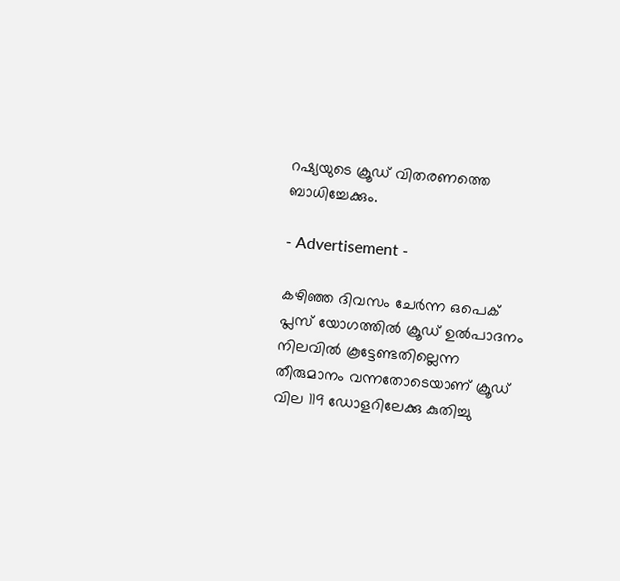റഷ്യയുടെ ക്രൂഡ് വിതരണത്തെ ബാധിച്ചേക്കും.

- Advertisement -

കഴിഞ്ഞ ദിവസം ചേര്‍ന്ന ഒപെക് പ്ലസ് യോഗത്തില്‍ ക്രൂഡ് ഉല്‍പാദനം നിലവില്‍ കൂട്ടേണ്ടതില്ലെന്ന തീരുമാനം വന്നതോടെയാണ് ക്രൂഡ് വില 119 ഡോളറിലേക്കു കുതിച്ചു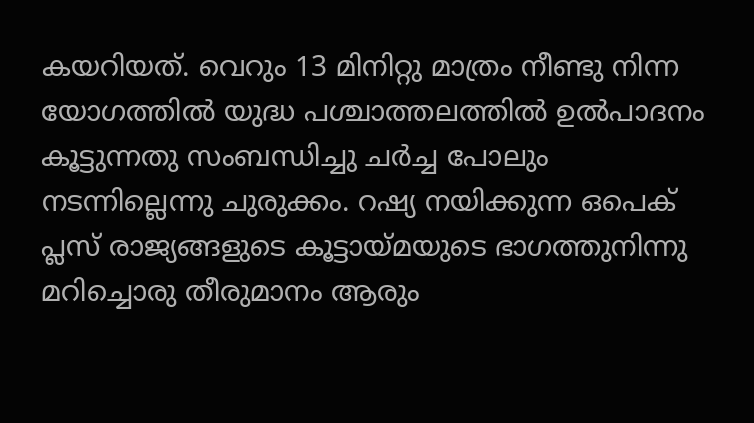കയറിയത്. വെറും 13 മിനിറ്റു മാത്രം നീണ്ടു നിന്ന യോഗത്തില്‍ യുദ്ധ പശ്ചാത്തലത്തില്‍ ഉല്‍പാദനം കൂട്ടുന്നതു സംബന്ധിച്ചു ചര്‍ച്ച പോലും നടന്നില്ലെന്നു ചുരുക്കം. റഷ്യ നയിക്കുന്ന ഒപെക് പ്ലസ് രാജ്യങ്ങളുടെ കൂട്ടായ്മയുടെ ഭാഗത്തുനിന്നു മറിച്ചൊരു തീരുമാനം ആരും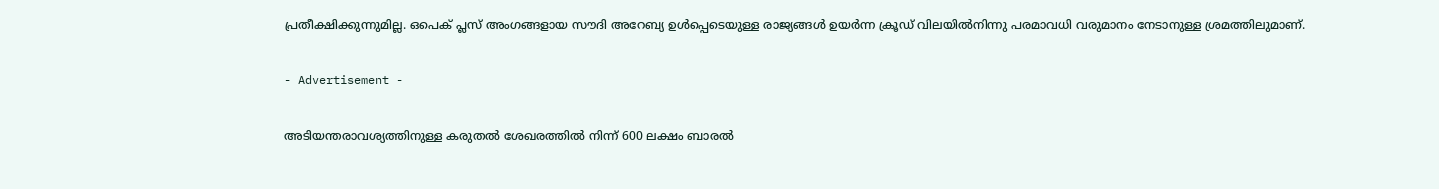പ്രതീക്ഷിക്കുന്നുമില്ല. ഒപെക് പ്ലസ് അംഗങ്ങളായ സൗദി അറേബ്യ ഉള്‍പ്പെടെയുള്ള രാജ്യങ്ങള്‍ ഉയര്‍ന്ന ക്രൂഡ് വിലയില്‍നിന്നു പരമാവധി വരുമാനം നേടാനുള്ള ശ്രമത്തിലുമാണ്.

- Advertisement -

അടിയന്തരാവശ്യത്തിനുള്ള കരുതല്‍ ശേഖരത്തില്‍ നിന്ന് 600 ലക്ഷം ബാരല്‍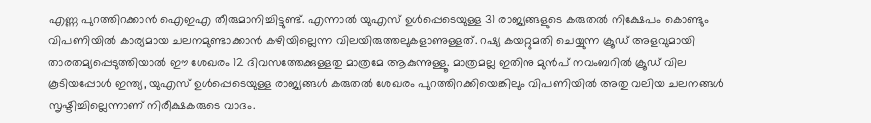എണ്ണ പുറത്തിറക്കാന്‍ ഐഇഎ തീരുമാനിച്ചിട്ടുണ്ട്. എന്നാല്‍ യുഎസ് ഉള്‍പ്പെടെയുള്ള 31 രാജ്യങ്ങളുടെ കരുതല്‍ നിക്ഷേപം കൊണ്ടും വിപണിയില്‍ കാര്യമായ ചലനമുണ്ടാക്കാന്‍ കഴിയില്ലെന്ന വിലയിരുത്തലുകളാണുള്ളത്. റഷ്യ കയറ്റുമതി ചെയ്യുന്ന ക്രൂഡ് അളവുമായി താരതമ്യപ്പെടുത്തിയാല്‍ ഈ ശേഖരം 12 ദിവസത്തേക്കുള്ളതു മാത്രമേ ആകുന്നുള്ളൂ. മാത്രമല്ല ഇതിനു മുന്‍പ് നവംബറില്‍ ക്രൂഡ് വില കൂടിയപ്പോള്‍ ഇന്ത്യ, യുഎസ് ഉള്‍പ്പെടെയുള്ള രാജ്യങ്ങള്‍ കരുതല്‍ ശേഖരം പുറത്തിറക്കിയെങ്കിലും വിപണിയില്‍ അതു വലിയ ചലനങ്ങള്‍ സൃഷ്ടിച്ചില്ലെന്നാണ് നിരീക്ഷകരുടെ വാദം.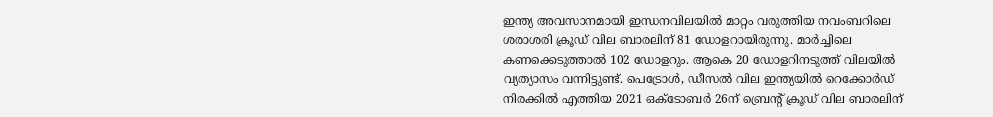ഇന്ത്യ അവസാനമായി ഇന്ധനവിലയില്‍ മാറ്റം വരുത്തിയ നവംബറിലെ ശരാശരി ക്രൂഡ് വില ബാരലിന് 81 ഡോളറായിരുന്നു. മാര്‍ച്ചിലെ കണക്കെടുത്താല്‍ 102 ഡോളറും. ആകെ 20 ഡോളറിനടുത്ത് വിലയില്‍ വ്യത്യാസം വന്നിട്ടുണ്ട്. പെട്രോള്‍, ഡീസല്‍ വില ഇന്ത്യയില്‍ റെക്കോര്‍ഡ് നിരക്കില്‍ എത്തിയ 2021 ഒക്ടോബര്‍ 26ന് ബ്രെന്റ് ക്രൂഡ് വില ബാരലിന്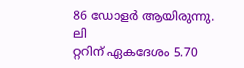86 ഡോളര്‍ ആയിരുന്നു. ലി
റ്ററിന് ഏകദേശം 5.70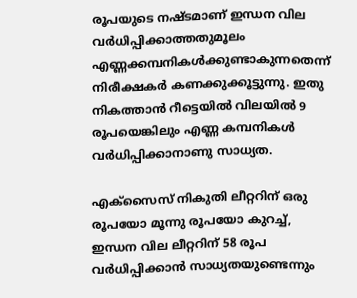രൂപയുടെ നഷ്ടമാണ് ഇന്ധന വില വര്‍ധിപ്പിക്കാത്തതുമൂലം എണ്ണക്കമ്പനികള്‍ക്കുണ്ടാകുന്നതെന്ന് നിരീക്ഷകര്‍ കണക്കുക്കൂട്ടുന്നു. ഇതു നികത്താന്‍ റീട്ടെയില്‍ വിലയില്‍ 9 രൂപയെങ്കിലും എണ്ണ കമ്പനികള്‍ വര്‍ധിപ്പിക്കാനാണു സാധ്യത.

എക്‌സൈസ് നികുതി ലീറ്ററിന് ഒരു രൂപയോ മൂന്നു രൂപയോ കുറച്ച്, ഇന്ധന വില ലീറ്ററിന് 58 രൂപ വര്‍ധിപ്പിക്കാന്‍ സാധ്യതയുണ്ടെന്നും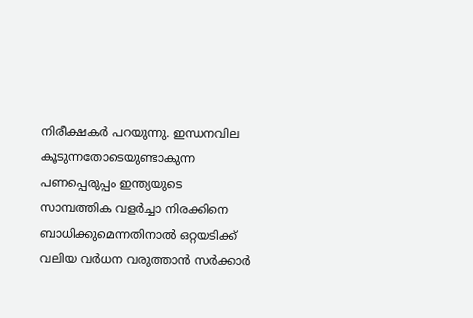നിരീക്ഷകര്‍ പറയുന്നു. ഇന്ധനവില കൂടുന്നതോടെയുണ്ടാകുന്ന പണപ്പെരുപ്പം ഇന്ത്യയുടെ സാമ്പത്തിക വളര്‍ച്ചാ നിരക്കിനെ ബാധിക്കുമെന്നതിനാല്‍ ഒറ്റയടിക്ക് വലിയ വര്‍ധന വരുത്താന്‍ സര്‍ക്കാര്‍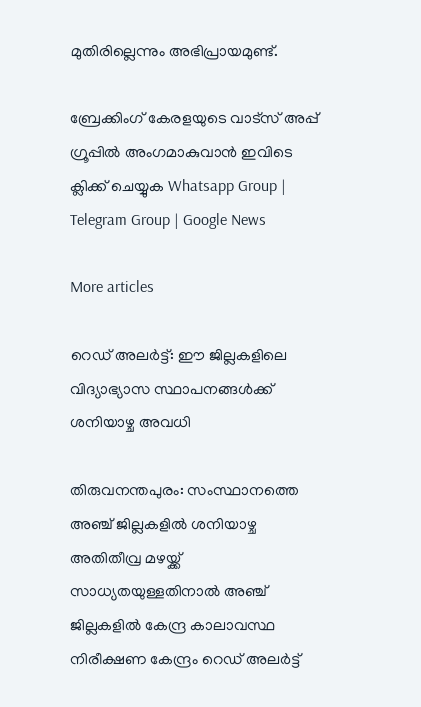മുതിരില്ലെന്നും അഭിപ്രായമുണ്ട്.

ബ്രേക്കിംഗ് കേരളയുടെ വാട്സ് അപ്പ് ഗ്രൂപ്പിൽ അംഗമാകുവാൻ ഇവിടെ ക്ലിക്ക് ചെയ്യുക Whatsapp Group | Telegram Group | Google News

More articles

റെഡ് അലർട്ട്: ഈ ജില്ലകളിലെ വിദ്യാഭ്യാസ സ്ഥാപനങ്ങൾക്ക് ശനിയാഴ്ച അവധി

തിരുവനന്തപുരം: സംസ്ഥാനത്തെ അഞ്ച് ജില്ലകളിൽ ശനിയാഴ്ച അതിതീവ്ര മഴയ്ക്ക് സാധ്യതയുള്ളതിനാൽ അഞ്ച് ജില്ലകളിൽ കേന്ദ്ര കാലാവസ്ഥ നിരീക്ഷണ കേന്ദ്രം റെഡ് അലർട്ട്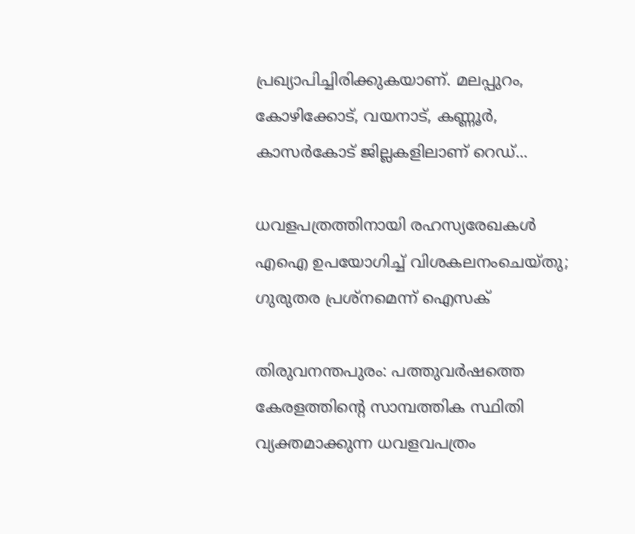പ്രഖ്യാപിച്ചിരിക്കുകയാണ്. മലപ്പുറം, കോഴിക്കോട്, വയനാട്, കണ്ണൂർ, കാസർകോട് ജില്ലകളിലാണ് റെഡ്...

ധവളപത്രത്തിനായി രഹസ്യരേഖകൾ എഐ ഉപയോഗിച്ച് വിശകലനംചെയ്തു; ഗുരുതര പ്രശ്‌നമെന്ന് ഐസക്

തിരുവനന്തപുരം: പത്തുവർഷത്തെ കേരളത്തിന്റെ സാമ്പത്തിക സ്ഥിതി വ്യക്തമാക്കുന്ന ധവളവപത്രം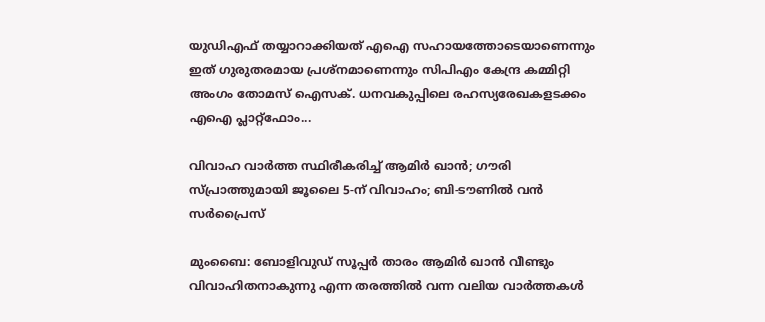യുഡിഎഫ് തയ്യാറാക്കിയത് എഐ സഹായത്തോടെയാണെന്നും ഇത് ഗുരുതരമായ പ്രശ്‌നമാണെന്നും സിപിഎം കേന്ദ്ര കമ്മിറ്റി അംഗം തോമസ് ഐസക്. ധനവകുപ്പിലെ രഹസ്യരേഖകളടക്കം എഐ പ്ലാറ്റ്‌ഫോം...

വിവാഹ വാർത്ത സ്ഥിരീകരിച്ച് ആമിർ ഖാൻ; ഗൗരി സ്പ്രാത്തുമായി ജൂലൈ 5-ന് വിവാഹം; ബി-ടൗണിൽ വൻ സർപ്രൈസ്

മുംബൈ: ബോളിവുഡ് സൂപ്പർ താരം ആമിർ ഖാൻ വീണ്ടും വിവാഹിതനാകുന്നു എന്ന തരത്തിൽ വന്ന വലിയ വാർത്തകൾ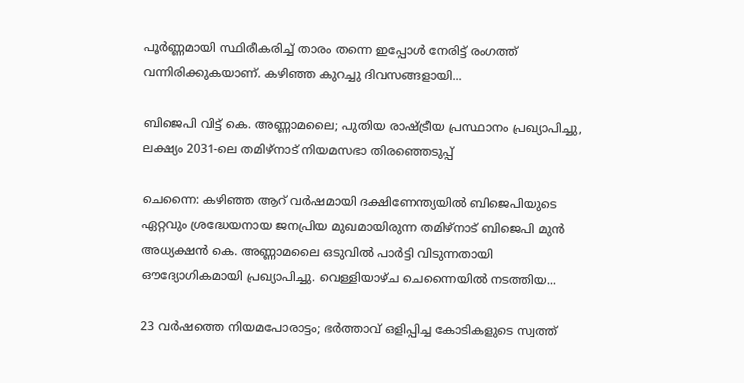പൂർണ്ണമായി സ്ഥിരീകരിച്ച് താരം തന്നെ ഇപ്പോൾ നേരിട്ട് രംഗത്ത് വന്നിരിക്കുകയാണ്. കഴിഞ്ഞ കുറച്ചു ദിവസങ്ങളായി...

ബിജെപി വിട്ട് കെ. അണ്ണാമലൈ; പുതിയ രാഷ്ട്രീയ പ്രസ്ഥാനം പ്രഖ്യാപിച്ചു, ലക്ഷ്യം 2031-ലെ തമിഴ്‌നാട് നിയമസഭാ തിരഞ്ഞെടുപ്പ്

ചെന്നൈ: കഴിഞ്ഞ ആറ് വർഷമായി ദക്ഷിണേന്ത്യയിൽ ബിജെപിയുടെ ഏറ്റവും ശ്രദ്ധേയനായ ജനപ്രിയ മുഖമായിരുന്ന തമിഴ്‌നാട് ബിജെപി മുൻ അധ്യക്ഷൻ കെ. അണ്ണാമലൈ ഒടുവിൽ പാർട്ടി വിടുന്നതായി ഔദ്യോഗികമായി പ്രഖ്യാപിച്ചു. വെള്ളിയാഴ്ച ചെന്നൈയിൽ നടത്തിയ...

23 വർഷത്തെ നിയമപോരാട്ടം; ഭർത്താവ് ഒളിപ്പിച്ച കോടികളുടെ സ്വത്ത്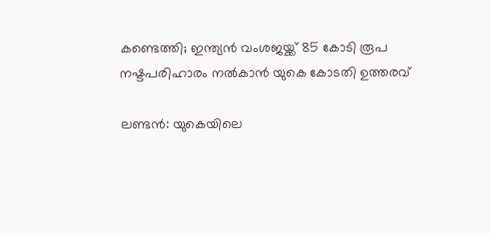കണ്ടെത്തി; ഇന്ത്യൻ വംശജയ്ക്ക് 85 കോടി രൂപ നഷ്ടപരിഹാരം നൽകാൻ യുകെ കോടതി ഉത്തരവ്

ലണ്ടൻ: യുകെയിലെ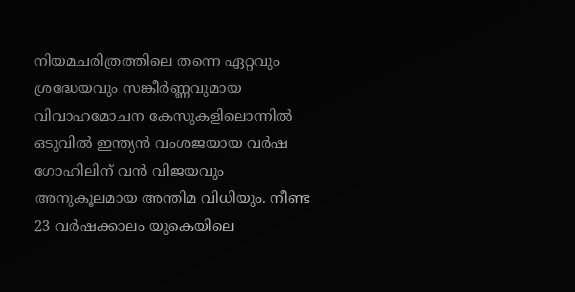നിയമചരിത്രത്തിലെ തന്നെ ഏറ്റവും ശ്രദ്ധേയവും സങ്കീർണ്ണവുമായ വിവാഹമോചന കേസുകളിലൊന്നിൽ ഒടുവിൽ ഇന്ത്യൻ വംശജയായ വർഷ ഗോഹിലിന് വൻ വിജയവും അനുകൂലമായ അന്തിമ വിധിയും. നീണ്ട 23 വർഷക്കാലം യുകെയിലെ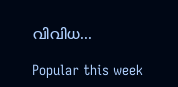വിവിധ...

Popular this week